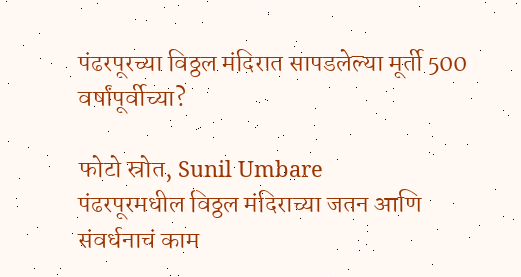पंढरपूरच्या विठ्ठल मंदिरात सापडलेल्या मूर्ती 500 वर्षांपूर्वीच्या?

फोटो स्रोत, Sunil Umbare
पंढरपूरमधील विठ्ठल मंदिराच्या जतन आणि संवर्धनाचं काम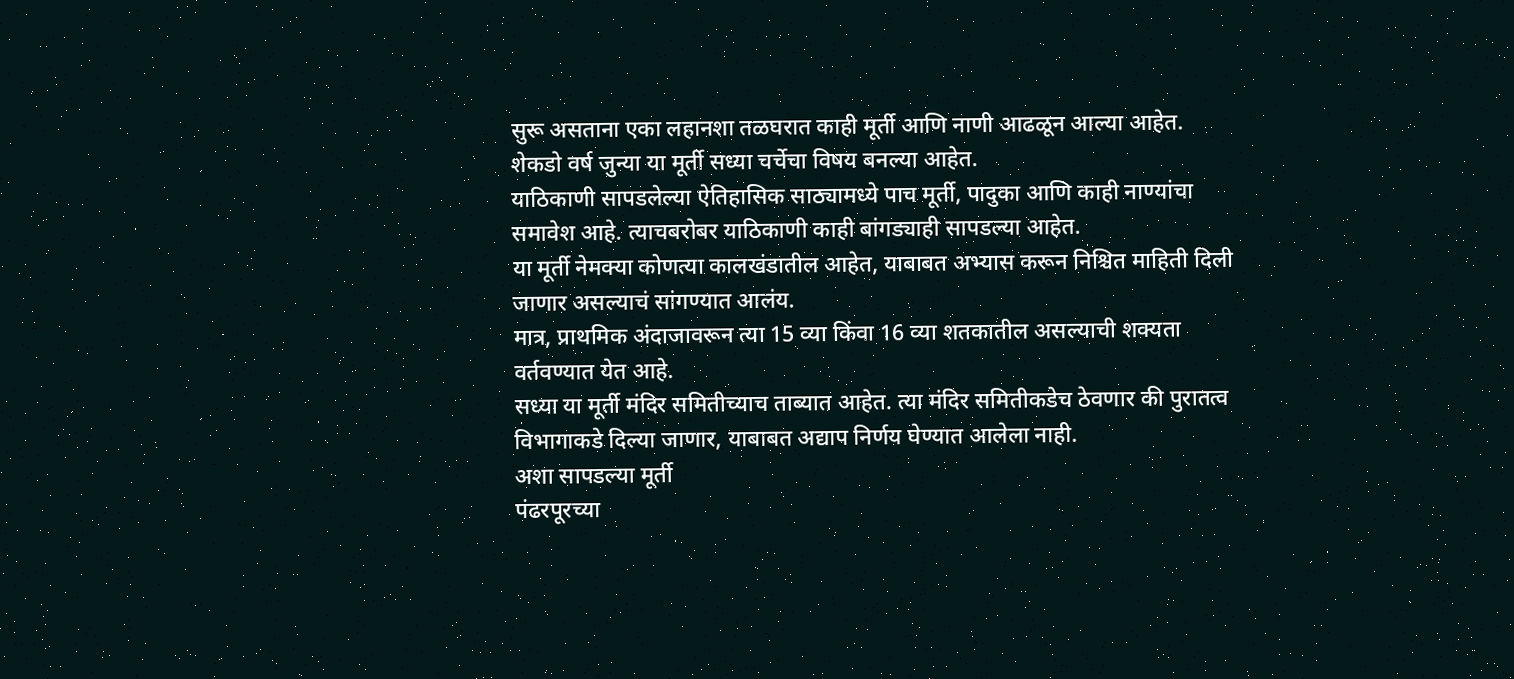सुरू असताना एका लहानशा तळघरात काही मूर्ती आणि नाणी आढळून आल्या आहेत. शेकडो वर्ष जुन्या या मूर्ती सध्या चर्चेचा विषय बनल्या आहेत.
याठिकाणी सापडलेल्या ऐतिहासिक साठ्यामध्ये पाच मूर्ती, पादुका आणि काही नाण्यांचा समावेश आहे. त्याचबरोबर याठिकाणी काही बांगड्याही सापडल्या आहेत.
या मूर्ती नेमक्या कोणत्या कालखंडातील आहेत, याबाबत अभ्यास करून निश्चित माहिती दिली जाणार असल्याचं सांगण्यात आलंय.
मात्र, प्राथमिक अंदाजावरून त्या 15 व्या किंवा 16 व्या शतकातील असल्याची शक्यता वर्तवण्यात येत आहे.
सध्या या मूर्ती मंदिर समितीच्याच ताब्यात आहेत. त्या मंदिर समितीकडेच ठेवणार की पुरातत्व विभागाकडे दिल्या जाणार, याबाबत अद्याप निर्णय घेण्यात आलेला नाही.
अशा सापडल्या मूर्ती
पंढरपूरच्या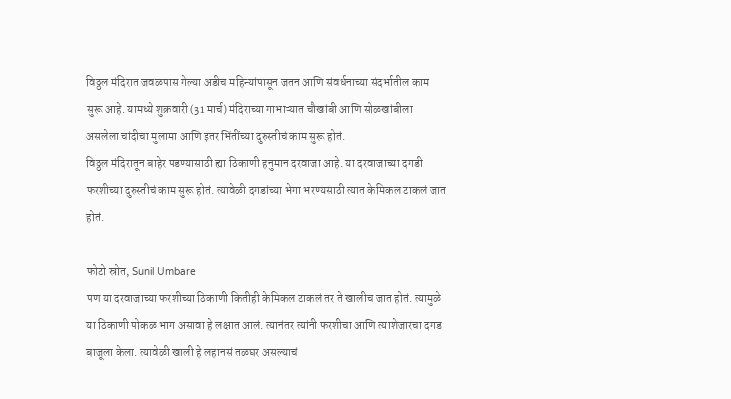विठ्ठल मंदिरात जवळपास गेल्या अडीच महिन्यांपासून जतन आणि संवर्धनाच्या संदर्भातील काम सुरू आहे. यामध्ये शुक्रवारी (31 मार्च) मंदिराच्या गाभाऱ्यात चौखांबी आणि सोळखांबीला असलेला चांदीचा मुलामा आणि इतर भिंतींच्या दुरुस्तीचं काम सुरू होतं.
विठ्ठल मंदिरातून बाहेर पडण्यासाठी ह्या ठिकाणी हनुमान दरवाजा आहे. या दरवाजाच्या दगडी फरशीच्या दुरुस्तीचं काम सुरू होतं. त्यावेळी दगडांच्या भेगा भरण्यसाठी त्यात केमिकल टाकलं जात होतं.

फोटो स्रोत, Sunil Umbare
पण या दरवाजाच्या फरशीच्या ठिकाणी कितीही केमिकल टाकलं तर ते खालीच जात होतं. त्यामुळे या ठिकाणी पोकळ भाग असावा हे लक्षात आलं. त्यानंतर त्यांनी फरशीचा आणि त्याशेजारचा दगड बाजूला केला. त्यावेळी खाली हे लहानसं तळघर असल्याचं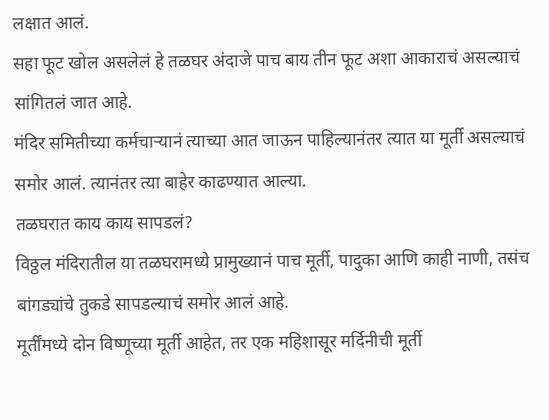लक्षात आलं.
सहा फूट खोल असलेलं हे तळघर अंदाजे पाच बाय तीन फूट अशा आकाराचं असल्याचं सांगितलं जात आहे.
मंदिर समितीच्या कर्मचाऱ्यानं त्याच्या आत जाऊन पाहिल्यानंतर त्यात या मूर्ती असल्याचं समोर आलं. त्यानंतर त्या बाहेर काढण्यात आल्या.
तळघरात काय काय सापडलं?
विठ्ठल मंदिरातील या तळघरामध्ये प्रामुख्यानं पाच मूर्ती, पादुका आणि काही नाणी, तसंच बांगड्यांचे तुकडे सापडल्याचं समोर आलं आहे.
मूर्तींमध्ये दोन विष्णूच्या मूर्ती आहेत, तर एक महिशासूर मर्दिनीची मूर्ती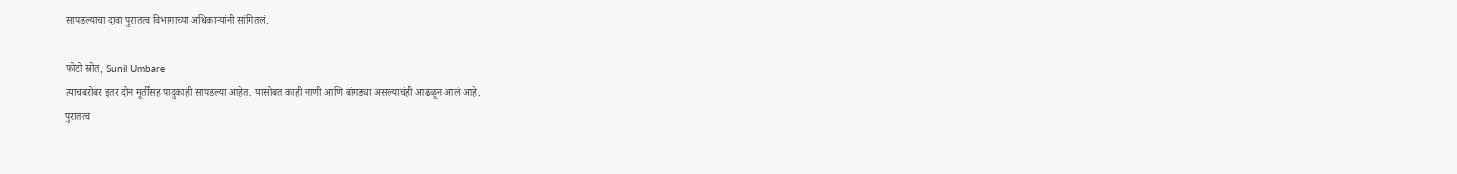सापडल्याचा दावा पुरातत्व विभागाच्या अधिकाऱ्यांनी सांगितलं.

फोटो स्रोत, Sunil Umbare
त्याचबरोबर इतर दोन मूर्तींसह पादुकाही सापडल्या आहेत. यासोबत काही नाणी आणि बांगड्या असल्याचंही आढळून आलं आहे.
पुरातत्व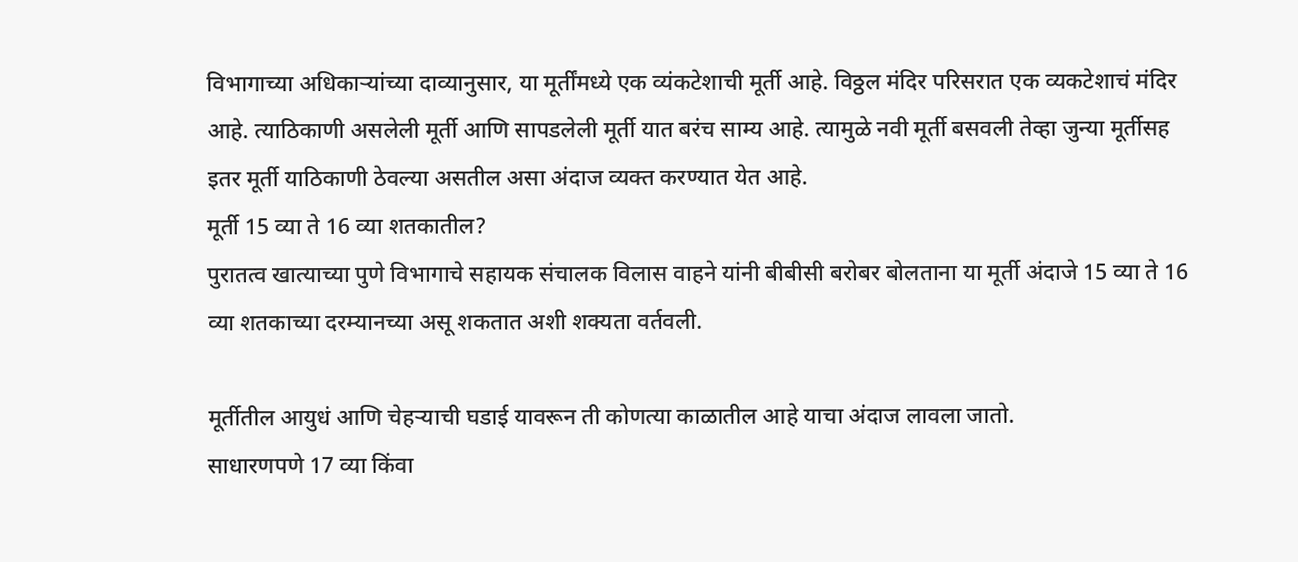विभागाच्या अधिकाऱ्यांच्या दाव्यानुसार, या मूर्तींमध्ये एक व्यंकटेशाची मूर्ती आहे. विठ्ठल मंदिर परिसरात एक व्यकटेशाचं मंदिर आहे. त्याठिकाणी असलेली मूर्ती आणि सापडलेली मूर्ती यात बरंच साम्य आहे. त्यामुळे नवी मूर्ती बसवली तेव्हा जुन्या मूर्तीसह इतर मूर्ती याठिकाणी ठेवल्या असतील असा अंदाज व्यक्त करण्यात येत आहे.
मूर्ती 15 व्या ते 16 व्या शतकातील?
पुरातत्व खात्याच्या पुणे विभागाचे सहायक संचालक विलास वाहने यांनी बीबीसी बरोबर बोलताना या मूर्ती अंदाजे 15 व्या ते 16 व्या शतकाच्या दरम्यानच्या असू शकतात अशी शक्यता वर्तवली.

मूर्तीतील आयुधं आणि चेहऱ्याची घडाई यावरून ती कोणत्या काळातील आहे याचा अंदाज लावला जातो.
साधारणपणे 17 व्या किंवा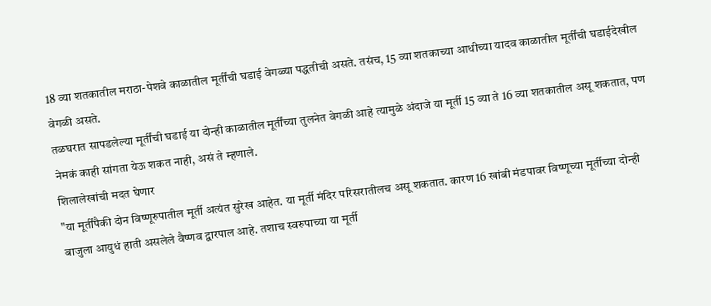18 व्या शतकातील मराठा-पेशवे काळातील मूर्तींची घडाई वेगळ्या पद्धतीची असते. तसंच, 15 व्या शतकाच्या आधीच्या यादव काळातील मूर्तींची घडाईदेखील वेगळी असते.
तळघरात सापडलेल्या मूर्तींची घडाई या दोन्ही काळातील मूर्तींच्या तुलनेत वेगळी आहे त्यामुळे अंदाजे या मूर्ती 15 व्या ते 16 व्या शतकातील असू शकतात, पण नेमकं काही सांगता येऊ शकत नाही, असं ते म्हणाले.
शिलालेखांची मदत घेणार
"या मूर्तींपैकी दोन विष्णूरुपातील मूर्ती अत्यंत सुरेख आहेत. या मूर्ती मंदिर परिसरातीलच असू शकतात. कारण 16 खांबी मंडपावर विष्णूच्या मूर्तीच्या दोन्ही बाजुला आयुधं हाती असलेले वैष्णव द्वारपाल आहे. तशाच स्वरुपाच्या या मूर्ती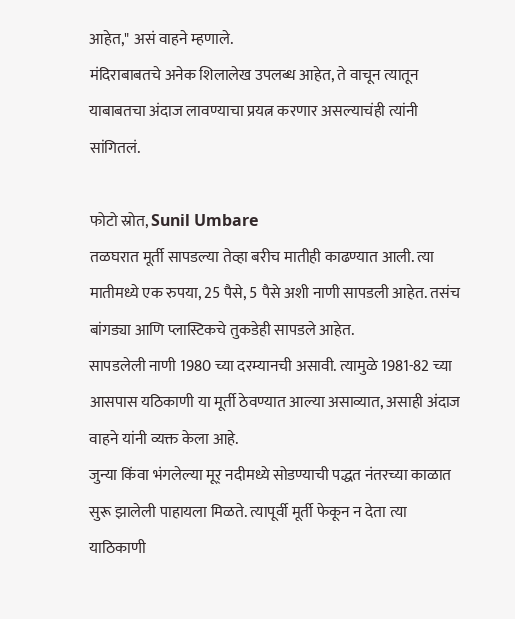आहेत," असं वाहने म्हणाले.
मंदिराबाबतचे अनेक शिलालेख उपलब्ध आहेत, ते वाचून त्यातून याबाबतचा अंदाज लावण्याचा प्रयत्न करणार असल्याचंही त्यांनी सांगितलं.

फोटो स्रोत, Sunil Umbare
तळघरात मूर्ती सापडल्या तेव्हा बरीच मातीही काढण्यात आली. त्या मातीमध्ये एक रुपया, 25 पैसे, 5 पैसे अशी नाणी सापडली आहेत. तसंच बांगड्या आणि प्लास्टिकचे तुकडेही सापडले आहेत.
सापडलेली नाणी 1980 च्या दरम्यानची असावी. त्यामुळे 1981-82 च्या आसपास यठिकाणी या मूर्ती ठेवण्यात आल्या असाव्यात, असाही अंदाज वाहने यांनी व्यक्त केला आहे.
जुन्या किंवा भंगलेल्या मूर् नदीमध्ये सोडण्याची पद्धत नंतरच्या काळात सुरू झालेली पाहायला मिळते. त्यापूर्वी मूर्ती फेकून न देता त्या याठिकाणी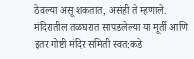ठेवल्या असू शकतात, असंही ते म्हणाले.
मंदिरातील तळघरात सापडलेल्या या मूर्ती आणि इतर गोष्टी मंदिर समिती स्वत:कडे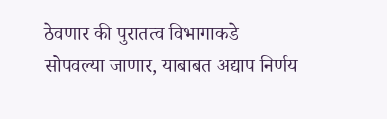ठेवणार की पुरातत्व विभागाकडे सोपवल्या जाणार, याबाबत अद्याप निर्णय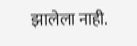झालेला नाही.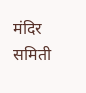मंदिर समिती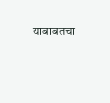याबाबतचा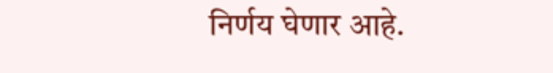निर्णय घेणार आहे.